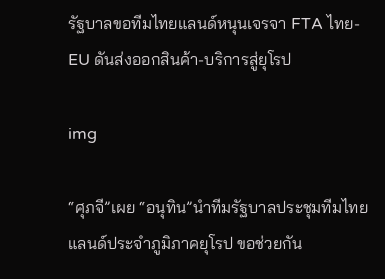รัฐบาลขอทีมไทยแลนด์หนุนเจรจา FTA ไทย-EU ดันส่งออกสินค้า-บริการสู่ยุโรป

img

“ศุภจี”เผย “อนุทิน”นำทีมรัฐบาลประชุมทีมไทยแลนด์ประจำภูมิภาคยุโรป ขอช่วยกัน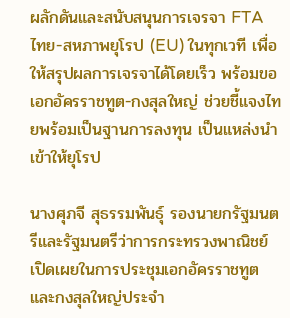ผลักดันและสนับสนุนการเจรจา FTA ไทย-สหภาพยุโรป (EU) ในทุกเวที เพื่อให้สรุปผลการเจรจาได้โดยเร็ว พร้อมขอเอกอัครราชทูต-กงสุลใหญ่ ช่วยชี้แจงไทยพร้อมเป็นฐานการลงทุน เป็นแหล่งนำเข้าให้ยุโรป

นางศุภจี สุธรรมพันธุ์ รองนายกรัฐมนตรีและรัฐมนตรีว่าการกระทรวงพาณิชย์ เปิดเผยในการประชุมเอกอัครราชทูตและกงสุลใหญ่ประจำ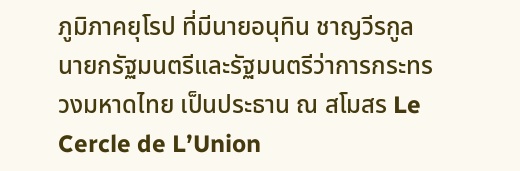ภูมิภาคยุโรป ที่มีนายอนุทิน ชาญวีรกูล นายกรัฐมนตรีและรัฐมนตรีว่าการกระทรวงมหาดไทย เป็นประธาน ณ สโมสร Le Cercle de L’Union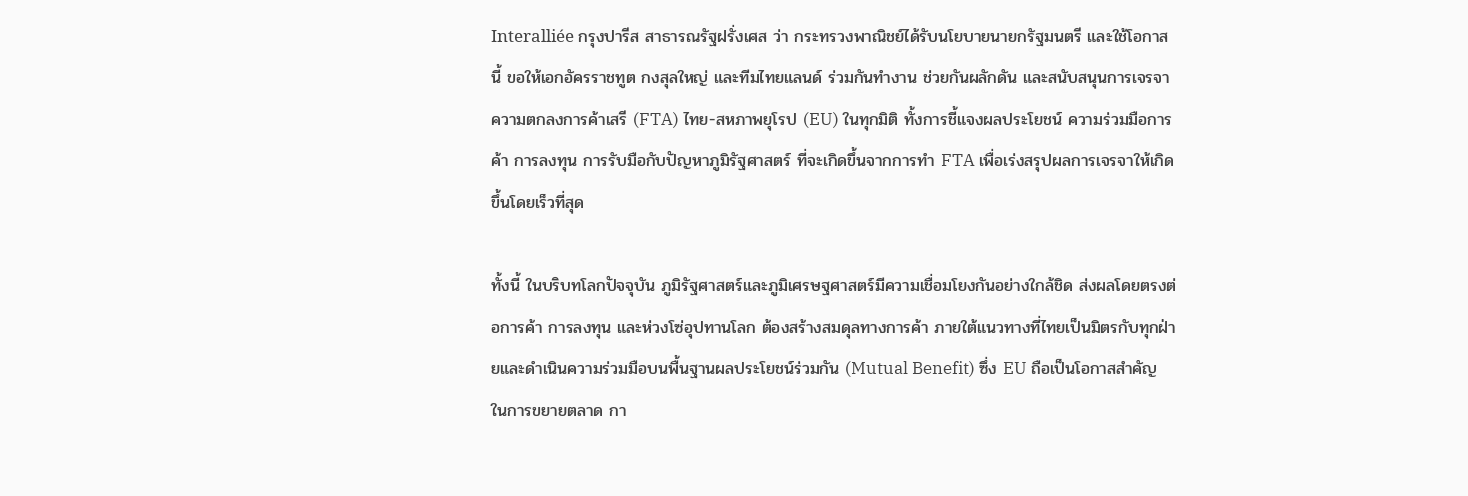Interalliée กรุงปารีส สาธารณรัฐฝรั่งเศส ว่า กระทรวงพาณิชย์ได้รับนโยบายนายกรัฐมนตรี และใช้โอกาสนี้ ขอให้เอกอัครราชทูต กงสุลใหญ่ และทีมไทยแลนด์ ร่วมกันทำงาน ช่วยกันผลักดัน และสนับสนุนการเจรจาความตกลงการค้าเสรี (FTA) ไทย-สหภาพยุโรป (EU) ในทุกมิติ ทั้งการชี้แจงผลประโยชน์ ความร่วมมือการค้า การลงทุน การรับมือกับปัญหาภูมิรัฐศาสตร์ ที่จะเกิดขึ้นจากการทำ FTA เพื่อเร่งสรุปผลการเจรจาให้เกิดขึ้นโดยเร็วที่สุด

ทั้งนี้ ในบริบทโลกปัจจุบัน ภูมิรัฐศาสตร์และภูมิเศรษฐศาสตร์มีความเชื่อมโยงกันอย่างใกล้ชิด ส่งผลโดยตรงต่อการค้า การลงทุน และห่วงโซ่อุปทานโลก ต้องสร้างสมดุลทางการค้า ภายใต้แนวทางที่ไทยเป็นมิตรกับทุกฝ่ายและดำเนินความร่วมมือบนพื้นฐานผลประโยชน์ร่วมกัน (Mutual Benefit) ซึ่ง EU ถือเป็นโอกาสสำคัญในการขยายตลาด กา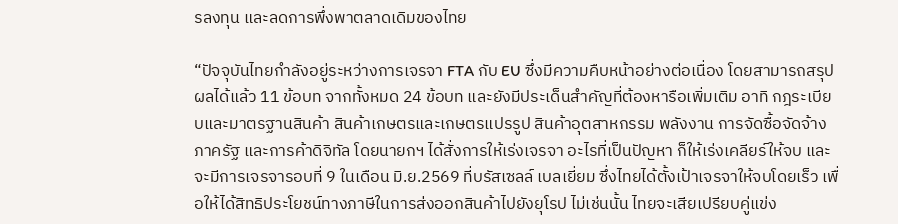รลงทุน และลดการพึ่งพาตลาดเดิมของไทย

“ปัจจุบันไทยกำลังอยู่ระหว่างการเจรจา FTA กับ EU ซึ่งมีความคืบหน้าอย่างต่อเนื่อง โดยสามารถสรุปผลได้แล้ว 11 ข้อบท จากทั้งหมด 24 ข้อบท และยังมีประเด็นสำคัญที่ต้องหารือเพิ่มเติม อาทิ กฎระเบียบและมาตรฐานสินค้า สินค้าเกษตรและเกษตรแปรรูป สินค้าอุตสาหกรรม พลังงาน การจัดซื้อจัดจ้างภาครัฐ และการค้าดิจิทัล โดยนายกฯ ได้สั่งการให้เร่งเจรจา อะไรที่เป็นปัญหา ก็ให้เร่งเคลียร์ให้จบ และจะมีการเจรจารอบที่ 9 ในเดือน มิ.ย.2569 ที่บรัสเซลล์ เบลเยี่ยม ซึ่งไทยได้ตั้งเป้าเจรจาให้จบโดยเร็ว เพื่อให้ได้สิทธิประโยชน์ทางภาษีในการส่งออกสินค้าไปยังยุโรป ไม่เช่นนั้น ไทยจะเสียเปรียบคู่แข่ง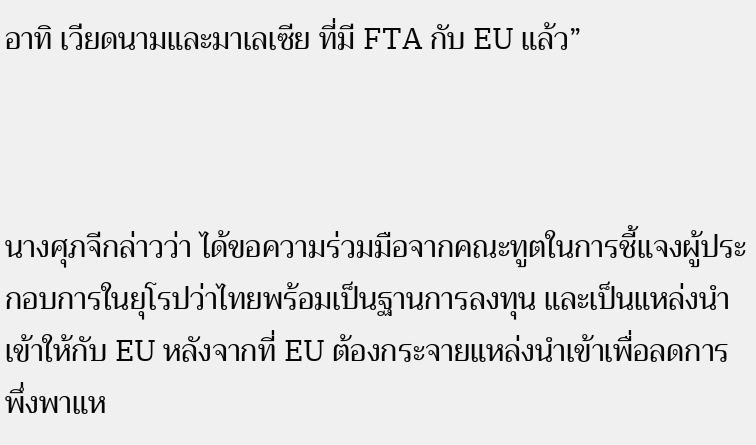อาทิ เวียดนามและมาเลเซีย ที่มี FTA กับ EU แล้ว”



นางศุภจีกล่าวว่า ได้ขอความร่วมมือจากคณะทูตในการชี้แจงผู้ประกอบการในยุโรปว่าไทยพร้อมเป็นฐานการลงทุน และเป็นแหล่งนำเข้าให้กับ EU หลังจากที่ EU ต้องกระจายแหล่งนำเข้าเพื่อลดการพึ่งพาแห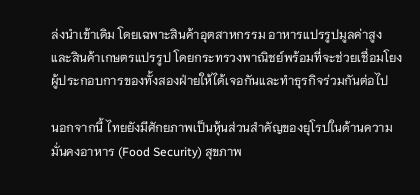ล่งนำเข้าเดิม โดยเฉพาะสินค้าอุตสาหกรรม อาหารแปรรูปมูลค่าสูง และสินค้าเกษตรแปรรูป โดยกระทรวงพาณิชย์พร้อมที่จะช่วยเชื่อมโยงผู้ประกอบการของทั้งสองฝ่ายให้ได้เจอกันและทำธุรกิจร่วมกันต่อไป

นอกจากนี้ ไทยยังมีศักยภาพเป็นหุ้นส่วนสำคัญของยุโรปในด้านความมั่นคงอาหาร (Food Security) สุขภาพ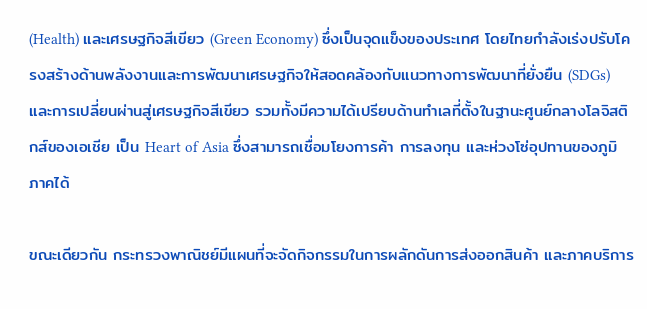(Health) และเศรษฐกิจสีเขียว (Green Economy) ซึ่งเป็นจุดแข็งของประเทศ โดยไทยกำลังเร่งปรับโครงสร้างด้านพลังงานและการพัฒนาเศรษฐกิจให้สอดคล้องกับแนวทางการพัฒนาที่ยั่งยืน (SDGs) และการเปลี่ยนผ่านสู่เศรษฐกิจสีเขียว รวมทั้งมีความได้เปรียบด้านทำเลที่ตั้งในฐานะศูนย์กลางโลจิสติกส์ของเอเชีย เป็น Heart of Asia ซึ่งสามารถเชื่อมโยงการค้า การลงทุน และห่วงโซ่อุปทานของภูมิภาคได้

ขณะเดียวกัน กระทรวงพาณิชย์มีแผนที่จะจัดกิจกรรมในการผลักดันการส่งออกสินค้า และภาคบริการ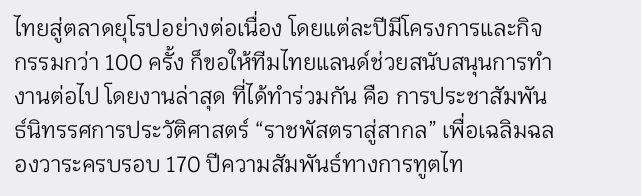ไทยสู่ตลาดยุโรปอย่างต่อเนื่อง โดยแต่ละปีมีโครงการและกิจกรรมกว่า 100 ครั้ง ก็ขอให้ทีมไทยแลนด์ช่วยสนับสนุนการทำงานต่อไป โดยงานล่าสุด ที่ได้ทำร่วมกัน คือ การประชาสัมพันธ์นิทรรศการประวัติศาสตร์ “ราชพัสตราสู่สากล” เพื่อเฉลิมฉลองวาระครบรอบ 170 ปีความสัมพันธ์ทางการทูตไท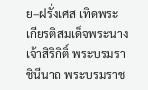ย–ฝรั่งเศส เทิดพระเกียรติสมเด็จพระนางเจ้าสิริกิติ์ พระบรมราชินีนาถ พระบรมราช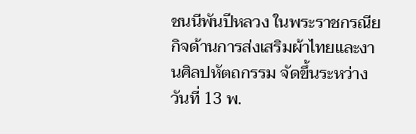ชนนีพันปีหลวง ในพระราชกรณียกิจด้านการส่งเสริมผ้าไทยและงานศิลปหัตถกรรม จัดขึ้นระหว่างวันที่ 13 พ.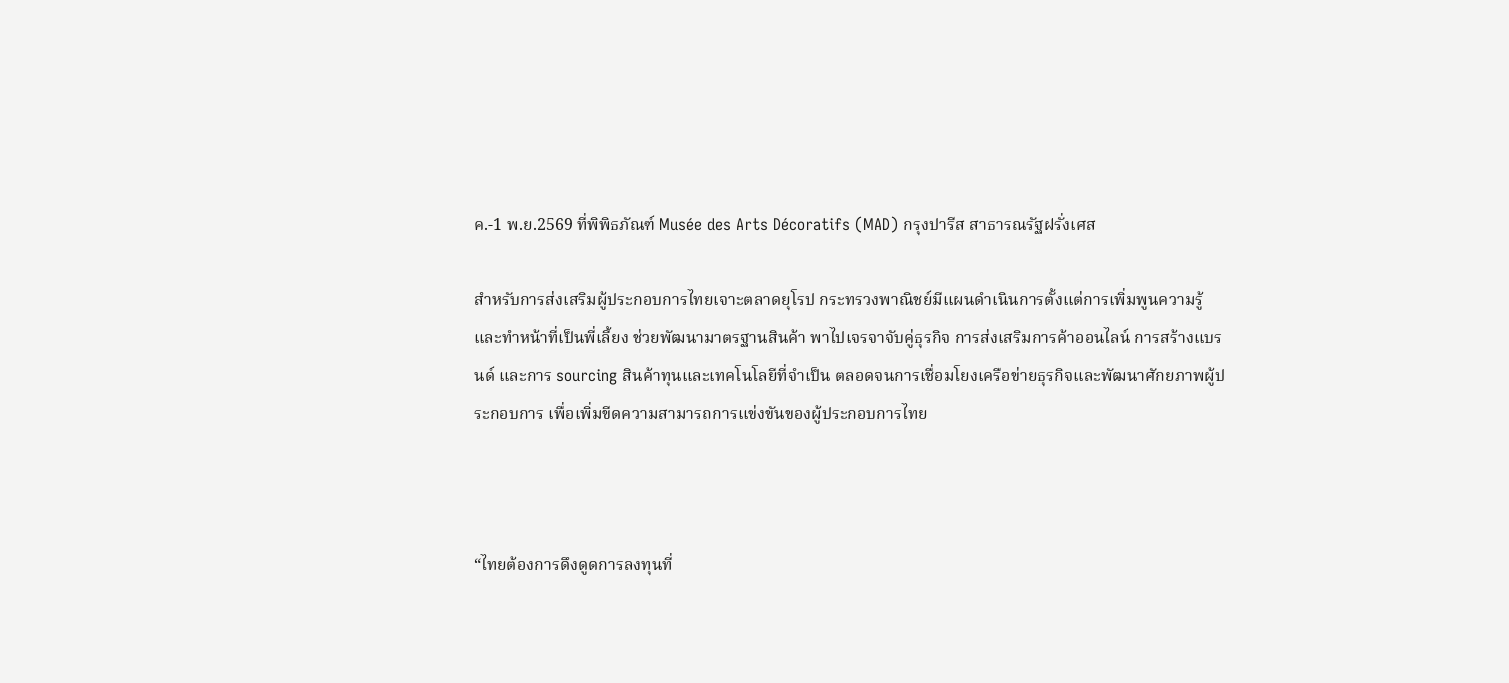ค.-1 พ.ย.2569 ที่พิพิธภัณฑ์ Musée des Arts Décoratifs (MAD) กรุงปารีส สาธารณรัฐฝรั่งเศส

สำหรับการส่งเสริมผู้ประกอบการไทยเจาะตลาดยุโรป กระทรวงพาณิชย์มีแผนดำเนินการตั้งแต่การเพิ่มพูนความรู้ และทำหน้าที่เป็นพี่เลี้ยง ช่วยพัฒนามาตรฐานสินค้า พาไปเจรจาจับคู่ธุรกิจ การส่งเสริมการค้าออนไลน์ การสร้างแบรนด์ และการ sourcing สินค้าทุนและเทคโนโลยีที่จำเป็น ตลอดจนการเชื่อมโยงเครือข่ายธุรกิจและพัฒนาศักยภาพผู้ประกอบการ เพื่อเพิ่มขีดความสามารถการแข่งขันของผู้ประกอบการไทย



“ไทยต้องการดึงดูดการลงทุนที่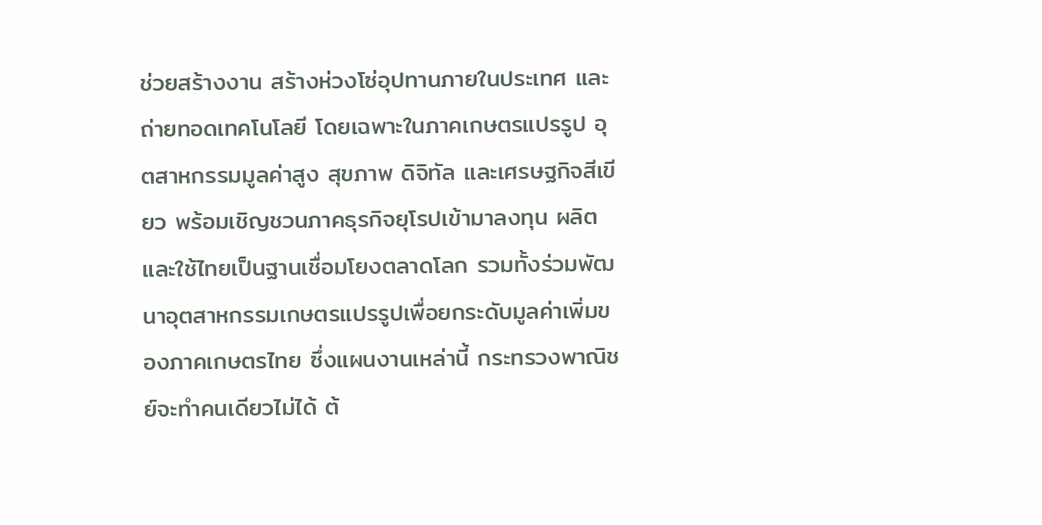ช่วยสร้างงาน สร้างห่วงโซ่อุปทานภายในประเทศ และถ่ายทอดเทคโนโลยี โดยเฉพาะในภาคเกษตรแปรรูป อุตสาหกรรมมูลค่าสูง สุขภาพ ดิจิทัล และเศรษฐกิจสีเขียว พร้อมเชิญชวนภาคธุรกิจยุโรปเข้ามาลงทุน ผลิต และใช้ไทยเป็นฐานเชื่อมโยงตลาดโลก รวมทั้งร่วมพัฒนาอุตสาหกรรมเกษตรแปรรูปเพื่อยกระดับมูลค่าเพิ่มของภาคเกษตรไทย ซึ่งแผนงานเหล่านี้ กระทรวงพาณิชย์จะทำคนเดียวไม่ได้ ต้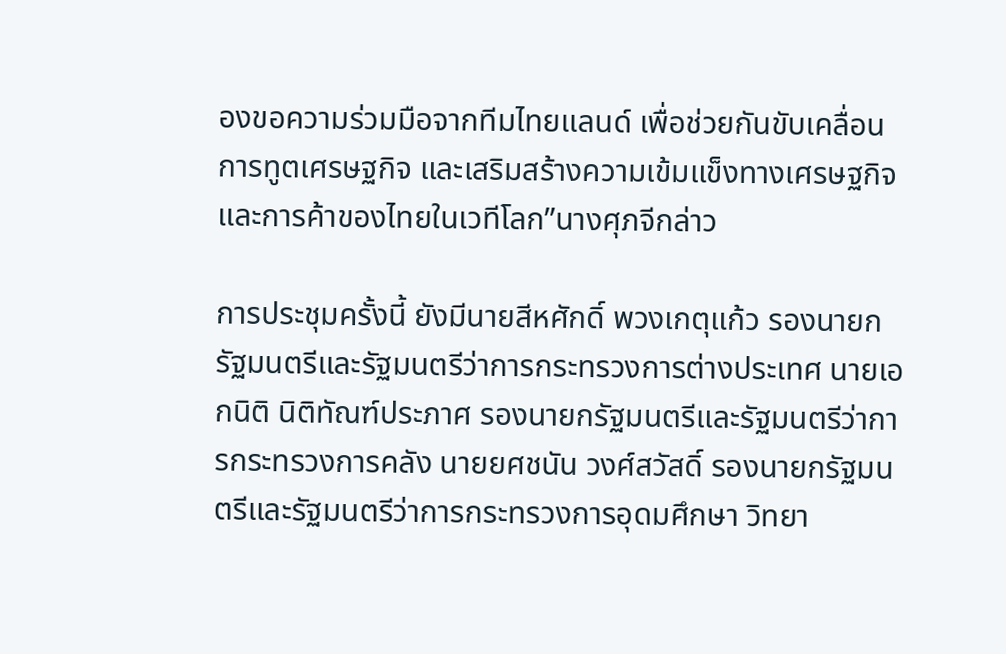องขอความร่วมมือจากทีมไทยแลนด์ เพื่อช่วยกันขับเคลื่อนการทูตเศรษฐกิจ และเสริมสร้างความเข้มแข็งทางเศรษฐกิจและการค้าของไทยในเวทีโลก”นางศุภจีกล่าว

การประชุมครั้งนี้ ยังมีนายสีหศักดิ์ พวงเกตุแก้ว รองนายกรัฐมนตรีและรัฐมนตรีว่าการกระทรวงการต่างประเทศ นายเอกนิติ นิติทัณฑ์ประภาศ รองนายกรัฐมนตรีและรัฐมนตรีว่าการกระทรวงการคลัง นายยศชนัน วงศ์สวัสดิ์ รองนายกรัฐมนตรีและรัฐมนตรีว่าการกระทรวงการอุดมศึกษา วิทยา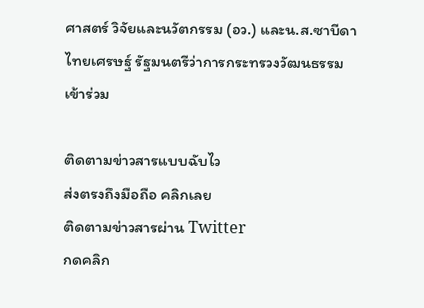ศาสตร์ วิจัยและนวัตกรรม (อว.) และน.ส.ซาบีดา ไทยเศรษฐ์ รัฐมนตรีว่าการกระทรวงวัฒนธรรม เข้าร่วม

ติดตามข่าวสารแบบฉับไว
ส่งตรงถึงมือถือ คลิกเลย
ติดตามข่าวสารผ่าน Twitter
กดคลิก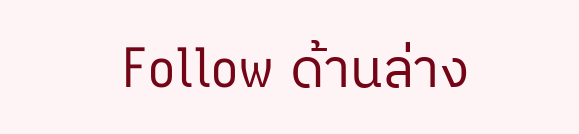Follow ด้านล่าง